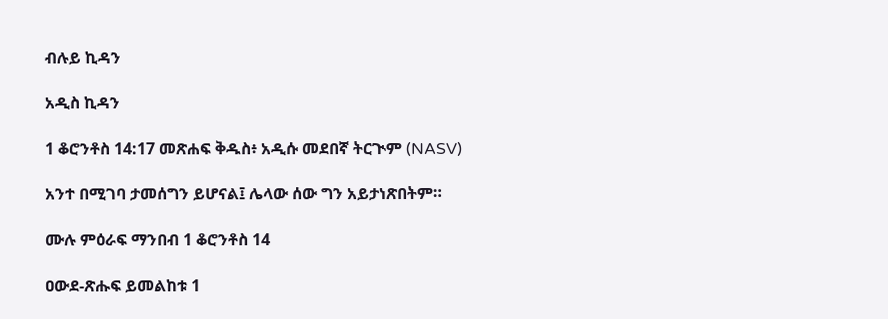ብሉይ ኪዳን

አዲስ ኪዳን

1 ቆሮንቶስ 14:17 መጽሐፍ ቅዱስ፥ አዲሱ መደበኛ ትርጒም (NASV)

አንተ በሚገባ ታመሰግን ይሆናል፤ ሌላው ሰው ግን አይታነጽበትም።

ሙሉ ምዕራፍ ማንበብ 1 ቆሮንቶስ 14

ዐውደ-ጽሑፍ ይመልከቱ 1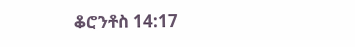ቆሮንቶስ 14:17